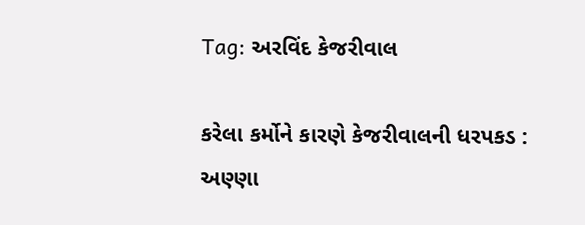Tag: અરવિંદ કેજરીવાલ

કરેલા કર્મોને કારણે કેજરીવાલની ધરપકડ : અણ્ણા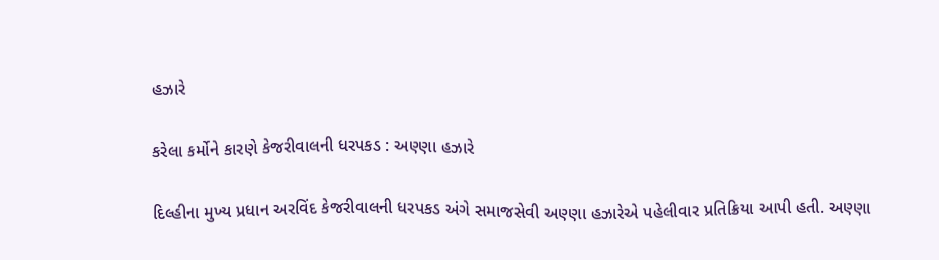હઝારે

કરેલા કર્મોને કારણે કેજરીવાલની ધરપકડ : અણ્ણા હઝારે

દિલ્હીના મુખ્ય પ્રધાન અરવિંદ કેજરીવાલની ધરપકડ અંગે સમાજસેવી અણ્ણા હઝારેએ પહેલીવાર પ્રતિક્રિયા આપી હતી. અણ્ણા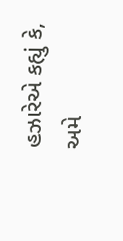હઝારેએ કહ્યું કે, અમે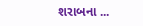શરાબના ...